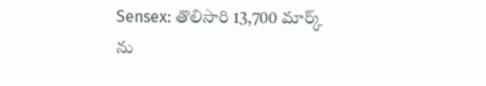Sensex: తొలిసారి 13,700 మార్క్ ను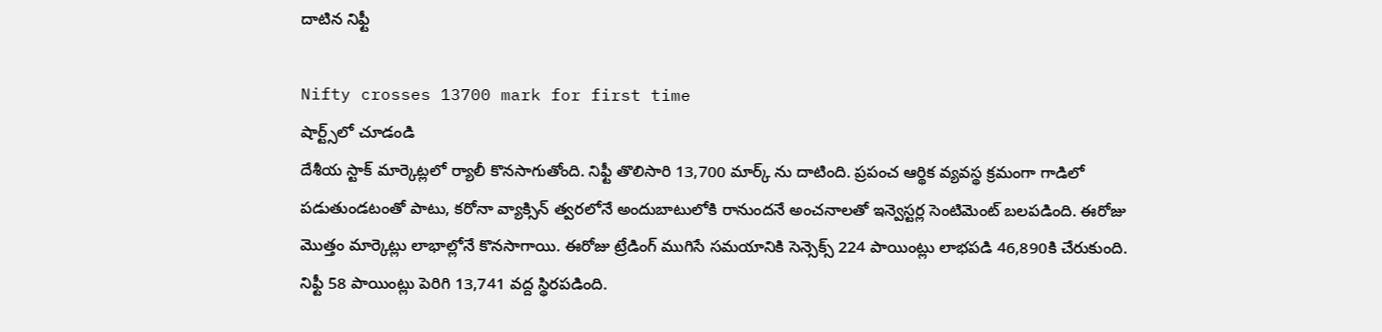దాటిన నిఫ్టీ

Nifty crosses 13700 mark for first time
షార్ట్స్‌లో చూడండి
దేశీయ స్టాక్ మార్కెట్లలో ర్యాలీ కొనసాగుతోంది. నిఫ్టీ తొలిసారి 13,700 మార్క్ ను దాటింది. ప్రపంచ ఆర్థిక వ్యవస్థ క్రమంగా గాడిలో పడుతుండటంతో పాటు, కరోనా వ్యాక్సిన్ త్వరలోనే అందుబాటులోకి రానుందనే అంచనాలతో ఇన్వెస్టర్ల సెంటిమెంట్ బలపడింది. ఈరోజు మొత్తం మార్కెట్లు లాభాల్లోనే కొనసాగాయి. ఈరోజు ట్రేడింగ్ ముగిసే సమయానికి సెన్సెక్స్ 224 పాయింట్లు లాభపడి 46,890కి చేరుకుంది. నిఫ్టీ 58 పాయింట్లు పెరిగి 13,741 వద్ద స్థిరపడింది.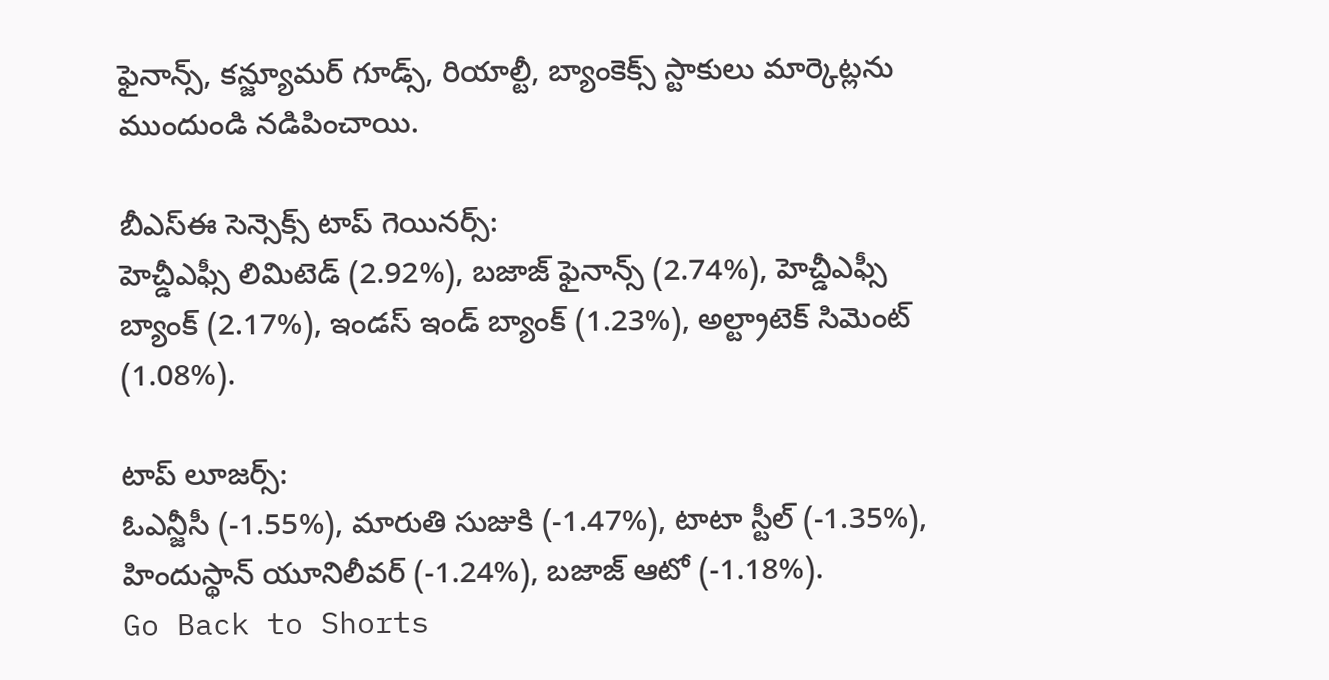ఫైనాన్స్, కన్జ్యూమర్ గూడ్స్, రియాల్టీ, బ్యాంకెక్స్ స్టాకులు మార్కెట్లను ముందుండి నడిపించాయి.

బీఎస్ఈ సెన్సెక్స్ టాప్ గెయినర్స్:
హెచ్డీఎఫ్సీ లిమిటెడ్ (2.92%), బజాజ్ ఫైనాన్స్ (2.74%), హెచ్డీఎఫ్సీ బ్యాంక్ (2.17%), ఇండస్ ఇండ్ బ్యాంక్ (1.23%), అల్ట్రాటెక్ సిమెంట్ (1.08%).

టాప్ లూజర్స్:
ఓఎన్జీసీ (-1.55%), మారుతి సుజుకి (-1.47%), టాటా స్టీల్ (-1.35%), హిందుస్థాన్ యూనిలీవర్ (-1.24%), బజాజ్ ఆటో (-1.18%).
Go Back to Shorts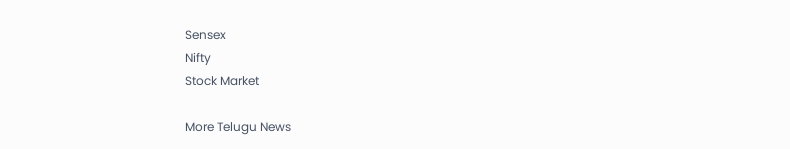Sensex
Nifty
Stock Market

More Telugu News